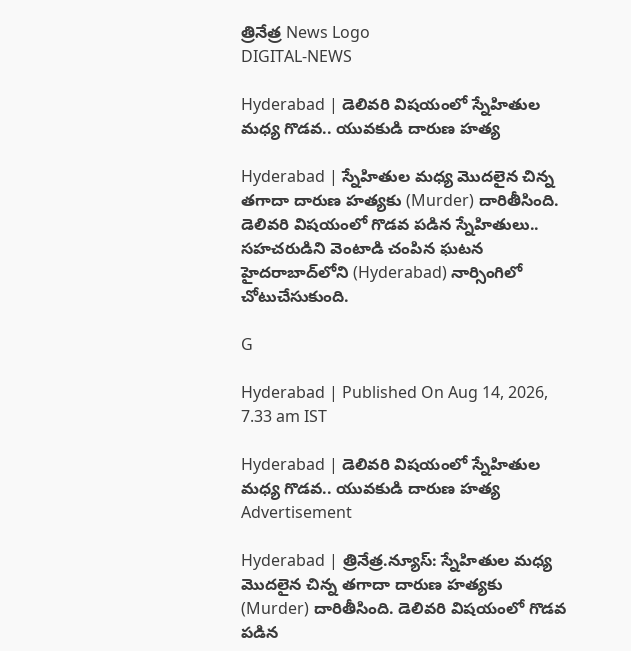త్రినేత్ర News Logo
DIGITAL-NEWS

Hyderabad | డెలివ‌రి విష‌యంలో స్నేహితుల మ‌ధ్య గొడ‌వ‌.. యువ‌కుడి దారుణ హ‌త్య‌

Hyderabad | స్నేహితుల మ‌ధ్య మొద‌లైన చిన్న త‌గాదా దారుణ హ‌త్య‌కు (Murder) దారితీసింది. డెలివ‌రి విష‌యంలో గొడ‌వ ప‌డిన స్నేహితులు.. స‌హ‌చ‌రుడిని వెంటాడి చంపిన ఘ‌ట‌న హైద‌రాబాద్‌లోని (Hyderabad) నార్సింగిలో చోటుచేసుకుంది.

G

Hyderabad | Published On Aug 14, 2026, 7.33 am IST

Hyderabad | డెలివ‌రి విష‌యంలో స్నేహితుల మ‌ధ్య గొడ‌వ‌.. యువ‌కుడి దారుణ హ‌త్య‌
Advertisement

Hyderabad | త్రినేత్ర‌.న్యూస్‌: స్నేహితుల మ‌ధ్య మొద‌లైన చిన్న త‌గాదా దారుణ హ‌త్య‌కు (Murder) దారితీసింది. డెలివ‌రి విష‌యంలో గొడ‌వ ప‌డిన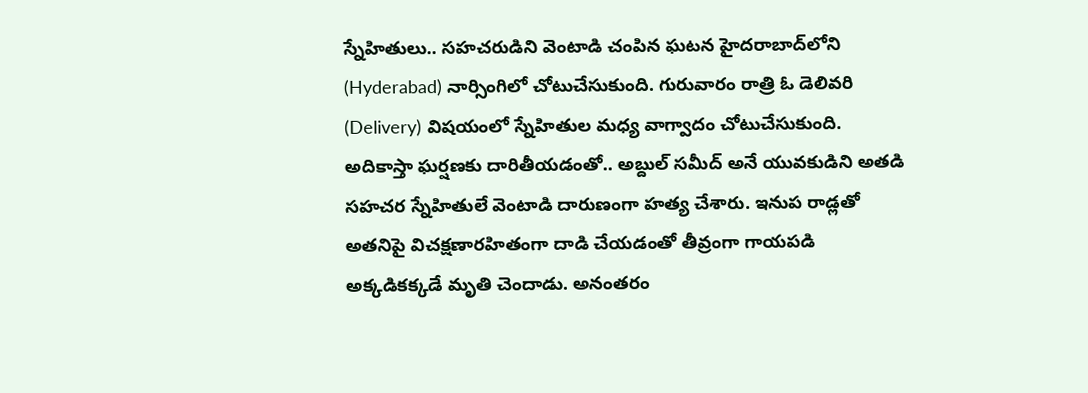స్నేహితులు.. స‌హ‌చ‌రుడిని వెంటాడి చంపిన ఘ‌ట‌న హైద‌రాబాద్‌లోని (Hyderabad) నార్సింగిలో చోటుచేసుకుంది. గురువారం రాత్రి ఓ డెలివ‌రి (Delivery) విష‌యంలో స్నేహితుల మ‌ధ్య వాగ్వాదం చోటుచేసుకుంది. అదికాస్తా ఘ‌ర్షణ‌కు దారితీయడంతో.. అబ్దుల్ స‌మీద్‌ అనే యువకుడిని అతడి సహచర స్నేహితులే వెంటాడి దారుణంగా హత్య చేశారు. ఇనుప రాడ్లతో అత‌నిపై విచక్షణారహితంగా దాడి చేయడంతో తీవ్రంగా గాయ‌ప‌డి అక్కడికక్కడే మృతి చెందాడు. అనంతరం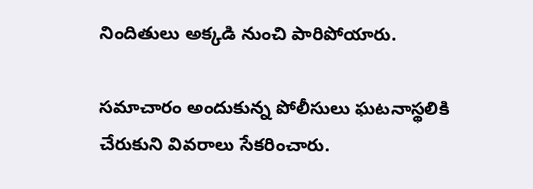నిందితులు అక్కడి నుంచి పారిపోయారు.

సమాచారం అందుకున్న పోలీసులు ఘటనాస్థలికి చేరుకుని వివరాలు సేకరించారు.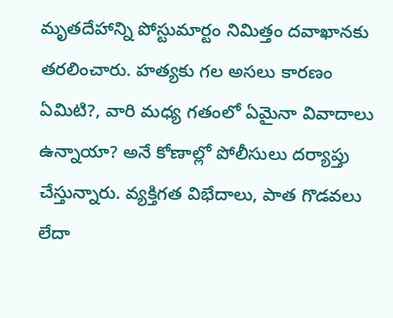మృత‌దేహాన్ని పోస్టుమార్టం నిమిత్తం ద‌వాఖాన‌కు త‌ర‌లించారు. హత్యకు గ‌ల అసలు కారణం ఏమిటి?, వారి మ‌ధ్య గతంలో ఏమైనా వివాదాలు ఉన్నాయా? అనే కోణాల్లో పోలీసులు దర్యాప్తు చేస్తున్నారు. వ్యక్తిగత విభేదాలు, పాత గొడవలు లేదా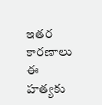ఇతర కారణాలు ఈ హత్యకు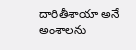దారితీశాయా అనే అంశాలను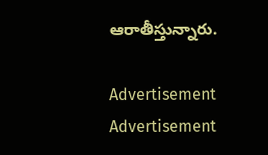ఆరాతీస్తున్నారు.

Advertisement
Advertisement